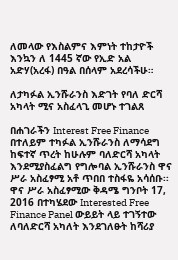ለመላው የእስልምና እምነት ተከታዮች እንኳን ለ 1445 ኛው የኢድ አል አድሃ(አረፋ) በዓል በሰላም አደረሳችሁ።

ለታካፉል ኢንሹራንስ እድገት የባለ ድርሻ አካላት ሚና አስፈላጊ መሆኑ ተገልጸ

በሐገራችን Interest Free Finance በተለይም ተካፉል ኢንሹራንስ ለማሳደግ ከፍተኛ ጥረት ከሁሉም ባለድርሻ አካላት እንደሚያስፈልግ የግሎባል ኢንሹራንስ ዋና ሥራ አስፈፃሚ አቶ ጥበበ ተስፋዬ አሳሰቡ፡፡ ዋና ሥራ አስፈፃሚው ቅዳሜ ግንቦት 17, 2016 በተካሄደው Interested Free Finance Panel ውይይት ላይ ተገኝተው ለባለድርሻ አካለት እንደገለፁት ከሻሪያ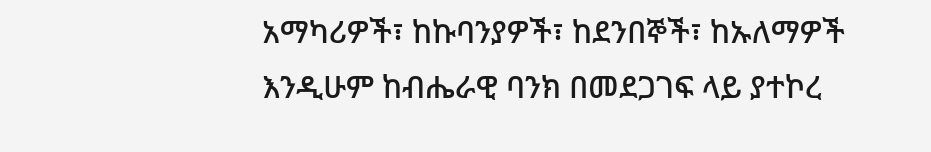አማካሪዎች፣ ከኩባንያዎች፣ ከደንበኞች፣ ከኡለማዎች እንዲሁም ከብሔራዊ ባንክ በመደጋገፍ ላይ ያተኮረ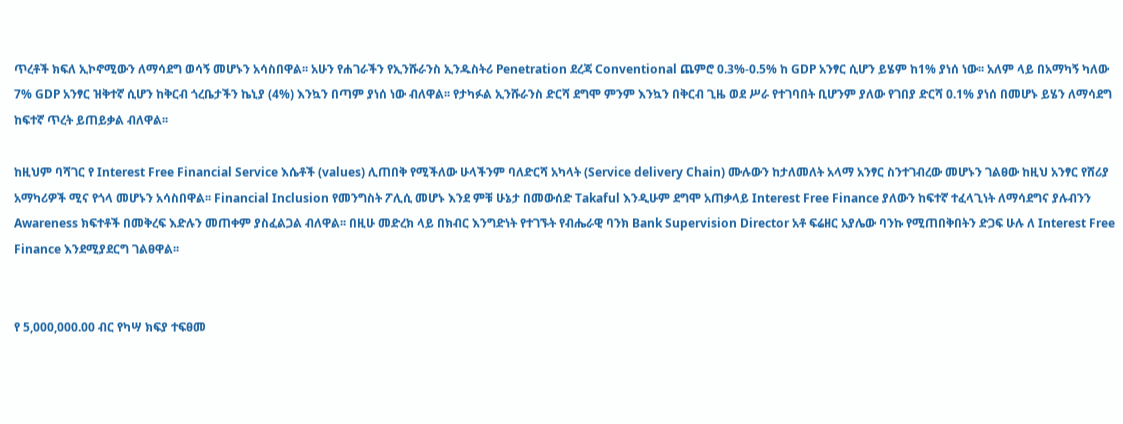ጥረቶች ክፍለ ኢኮኖሚውን ለማሳደግ ወሳኝ መሆኑን አሳስበዋል፡፡ አሁን የሐገራችን የኢንሹራንስ ኢንዱስትሪ Penetration ደረጃ Conventional ጨምሮ 0.3%-0.5% ከ GDP አንፃር ሲሆን ይሄም ከ1% ያነሰ ነው፡፡ አለም ላይ በአማካኝ ካለው 7% GDP አንፃር ዝቅተኛ ሲሆን ከቅርብ ጎረቤታችን ኬኒያ (4%) እንኳን በጣም ያነሰ ነው ብለዋል፡፡ የታካፉል ኢንሹራንስ ድርሻ ደግሞ ምንም እንኳን በቅርብ ጊዜ ወደ ሥራ የተገባበት ቢሆንም ያለው የገበያ ድርሻ 0.1% ያነሰ በመሆኑ ይሄን ለማሳደግ ከፍተኛ ጥረት ይጠይቃል ብለዋል፡፡

ከዚህም ባሻገር የ Interest Free Financial Service እሴቶች (values) ሊጠበቅ የሚችለው ሁላችንም ባለድርሻ አካላት (Service delivery Chain) ሙሉውን ከታለመለት አላማ አንፃር ስንተገብረው መሆኑን ገልፀው ከዚህ አንፃር የሸሪያ አማካሪዎች ሚና የጎላ መሆኑን አሳስበዋል፡፡ Financial Inclusion የመንግስት ፖሊሲ መሆኑ እንደ ምቹ ሁኔታ በመውሰድ Takaful እንዲሁም ደግሞ አጠቃላይ Interest Free Finance ያለውን ከፍተኛ ተፈላጊነት ለማሳደግና ያሉብንን Awareness ክፍተቶች በመቅረፍ እድሉን መጠቀም ያስፈልጋል ብለዋል፡፡ በዚሁ መድረክ ላይ በክብር እንግድነት የተገኙት የብሔራዊ ባንክ Bank Supervision Director አቶ ፍሬዘር አያሌው ባንኩ የሚጠበቅበትን ድጋፍ ሁሉ ለ Interest Free Finance እንደሚያደርግ ገልፀዋል፡፡


የ 5,000,000.00 ብር የካሣ ክፍያ ተፍፀመ